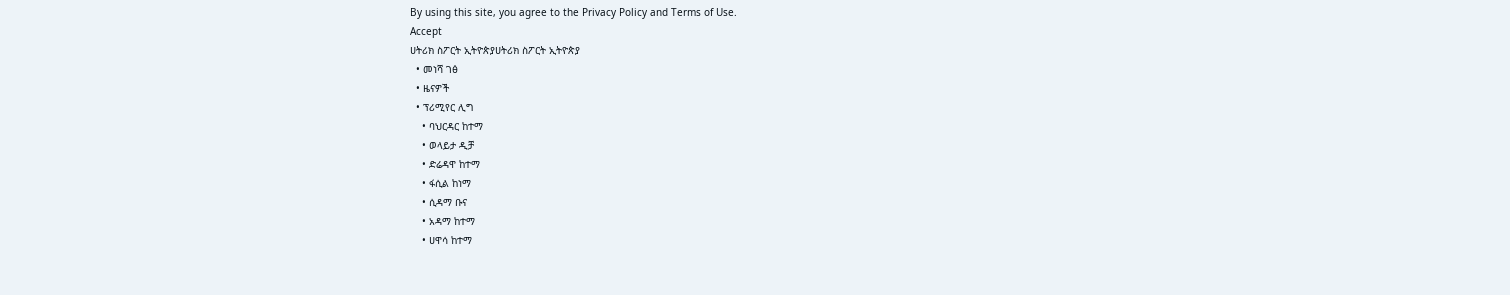By using this site, you agree to the Privacy Policy and Terms of Use.
Accept
ሀትሪክ ስፖርት ኢትዮጵያሀትሪክ ስፖርት ኢትዮጵያ
  • መነሻ ገፅ
  • ዜናዎች
  • ፕሪሚየር ሊግ
    • ባህርዳር ከተማ
    • ወላይታ ዲቻ
    • ድሬዳዋ ከተማ
    • ፋሲል ከነማ
    • ሲዳማ ቡና
    • አዳማ ከተማ
    • ሀዋሳ ከተማ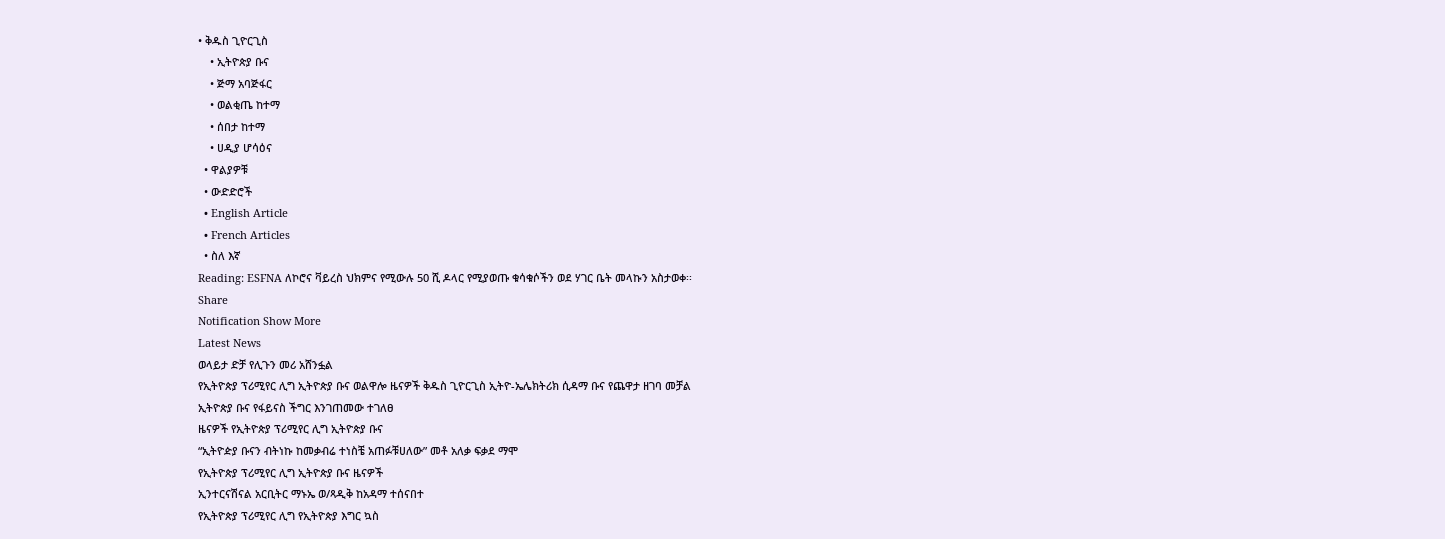• ቅዱስ ጊዮርጊስ
    • ኢትዮጵያ ቡና
    • ጅማ አባጅፋር
    • ወልቂጤ ከተማ
    • ሰበታ ከተማ
    • ሀዲያ ሆሳዕና
  • ዋልያዎቹ
  • ውድድሮች
  • English Article
  • French Articles
  • ስለ እኛ
Reading: ESFNA ለኮሮና ቫይረስ ህክምና የሚውሉ 50 ሺ ዶላር የሚያወጡ ቁሳቁሶችን ወደ ሃገር ቤት መላኩን አስታወቀ፡፡
Share
Notification Show More
Latest News
ወላይታ ድቻ የሊጉን መሪ አሸንፏል
የኢትዮጵያ ፕሪሚየር ሊግ ኢትዮጵያ ቡና ወልዋሎ ዜናዎች ቅዱስ ጊዮርጊስ ኢትዮ-ኤሌክትሪክ ሲዳማ ቡና የጨዋታ ዘገባ መቻል
ኢትዮጵያ ቡና የፋይናስ ችግር እንገጠመው ተገለፀ
ዜናዎች የኢትዮጵያ ፕሪሚየር ሊግ ኢትዮጵያ ቡና
“ኢትዮዽያ ቡናን ብትነኩ ከመቃብሬ ተነስቼ አጠፉቹሀለው” መቶ አለቃ ፍቃደ ማሞ
የኢትዮጵያ ፕሪሚየር ሊግ ኢትዮጵያ ቡና ዜናዎች
ኢንተርናሽናል አርቢትር ማኑኤ ወ/ጻዲቅ ከአዳማ ተሰናበተ
የኢትዮጵያ ፕሪሚየር ሊግ የኢትዮጵያ እግር ኳስ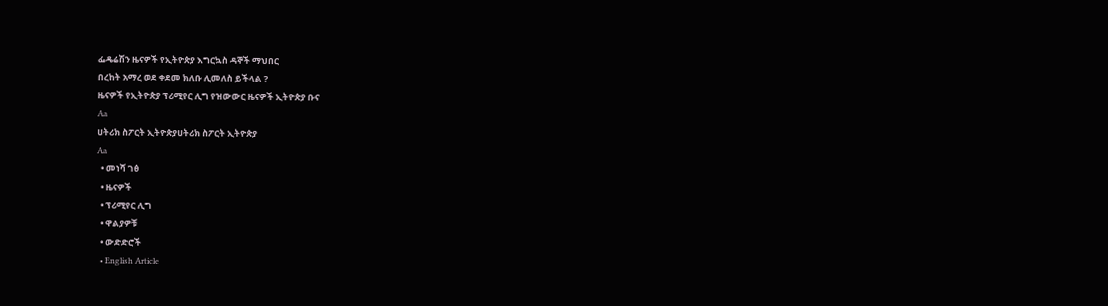ፌዴሬሽን ዜናዎች የኢትዮጵያ እግርኳስ ዳኞች ማህበር
በረከት አማረ ወደ ቀደመ ክለቡ ሊመለስ ይችላል ?
ዜናዎች የኢትዮጵያ ፕሪሚየር ሊግ የዝውውር ዜናዎች ኢትዮጵያ ቡና
Aa
ሀትሪክ ስፖርት ኢትዮጵያሀትሪክ ስፖርት ኢትዮጵያ
Aa
  • መነሻ ገፅ
  • ዜናዎች
  • ፕሪሚየር ሊግ
  • ዋልያዎቹ
  • ውድድሮች
  • English Article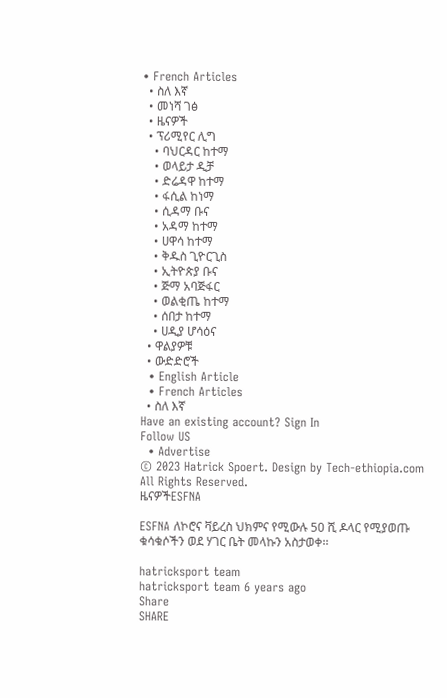• French Articles
  • ስለ እኛ
  • መነሻ ገፅ
  • ዜናዎች
  • ፕሪሚየር ሊግ
    • ባህርዳር ከተማ
    • ወላይታ ዲቻ
    • ድሬዳዋ ከተማ
    • ፋሲል ከነማ
    • ሲዳማ ቡና
    • አዳማ ከተማ
    • ሀዋሳ ከተማ
    • ቅዱስ ጊዮርጊስ
    • ኢትዮጵያ ቡና
    • ጅማ አባጅፋር
    • ወልቂጤ ከተማ
    • ሰበታ ከተማ
    • ሀዲያ ሆሳዕና
  • ዋልያዎቹ
  • ውድድሮች
  • English Article
  • French Articles
  • ስለ እኛ
Have an existing account? Sign In
Follow US
  • Advertise
© 2023 Hatrick Spoert. Design by Tech-ethiopia.com All Rights Reserved.
ዜናዎችESFNA

ESFNA ለኮሮና ቫይረስ ህክምና የሚውሉ 50 ሺ ዶላር የሚያወጡ ቁሳቁሶችን ወደ ሃገር ቤት መላኩን አስታወቀ፡፡

hatricksport team
hatricksport team 6 years ago
Share
SHARE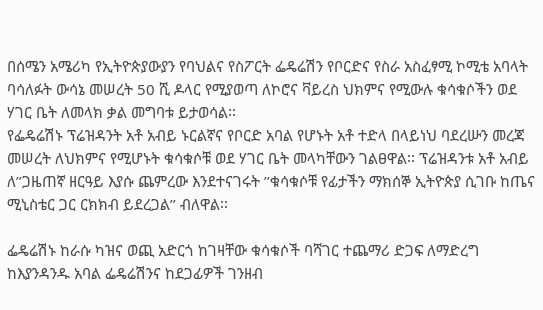በሰሜን አሜሪካ የኢትዮጵያውያን የባህልና የስፖርት ፌዴሬሽን የቦርድና የስራ አስፈፃሚ ኮሚቴ አባላት ባሳለፉት ውሳኔ መሠረት 50 ሺ ዶላር የሚያወጣ ለኮሮና ቫይረስ ህክምና የሚውሉ ቁሳቁሶችን ወደ ሃገር ቤት ለመላክ ቃል መግባቱ ይታወሳል፡፡
የፌዴሬሽኑ ፕሬዝዳንት አቶ አብይ ኑርልኛና የቦርድ አባል የሆኑት አቶ ተድላ በላይነህ ባደረሡን መረጃ መሠረት ለህክምና የሚሆኑት ቁሳቁሶቹ ወደ ሃገር ቤት መላካቸውን ገልፀዋል፡፡ ፕሬዝዳንቱ አቶ አብይ ለ’’ጋዜጠኛ ዘርዓይ እያሱ ጨምረው እንደተናገሩት ’’ቁሳቁሶቹ የፊታችን ማክሰኞ ኢትዮጵያ ሲገቡ ከጤና ሚኒስቴር ጋር ርክክብ ይደረጋል’’ ብለዋል፡፡

ፌዴሬሽኑ ከራሱ ካዝና ወጪ አድርጎ ከገዛቸው ቁሳቁሶች ባሻገር ተጨማሪ ድጋፍ ለማድረግ ከእያንዳንዱ አባል ፌዴሬሽንና ከደጋፊዎች ገንዘብ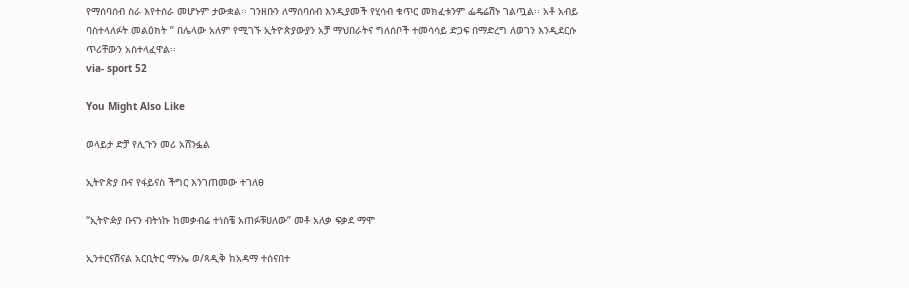የማሰባሰብ ስራ እየተሰራ መሆኑም ታውቋል፡፡ ገንዘቡን ለማሰባሰብ እንዲያመች የሂሳብ ቁጥር መክፈቱንም ፌዴሬሽኑ ገልጧል፡፡ አቶ አብይ ባስተላለፉት መልዕክት ’’ በሌላው አለም የሚገኙ ኢትዮጵያውያን አቻ ማህበራትና ግለሰቦች ተመሳሳይ ድጋፍ በማድረግ ለወገን እንዲደርሱ ጥሪቸውን አስተላፈዋል፡፡
via- sport 52

You Might Also Like

ወላይታ ድቻ የሊጉን መሪ አሸንፏል

ኢትዮጵያ ቡና የፋይናስ ችግር እንገጠመው ተገለፀ

“ኢትዮዽያ ቡናን ብትነኩ ከመቃብሬ ተነስቼ አጠፉቹሀለው” መቶ አለቃ ፍቃደ ማሞ

ኢንተርናሽናል አርቢትር ማኑኤ ወ/ጻዲቅ ከአዳማ ተሰናበተ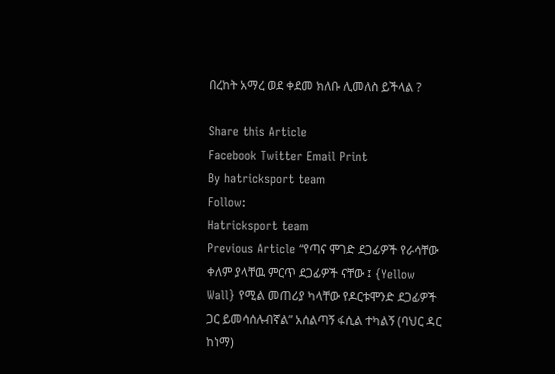በረከት አማረ ወደ ቀደመ ክለቡ ሊመለስ ይችላል ?

Share this Article
Facebook Twitter Email Print
By hatricksport team
Follow:
Hatricksport team
Previous Article “የጣና ሞገድ ደጋፊዎች የራሳቸው ቀለም ያላቸዉ ምርጥ ደጋፊዎች ናቸው ፤ {Yellow Wall} የሚል መጠሪያ ካላቸው የዶርቱሞንድ ደጋፊዎች ጋር ይመሳሰሉብኛል” አሰልጣኝ ፋሲል ተካልኝ (ባህር ዳር ከነማ)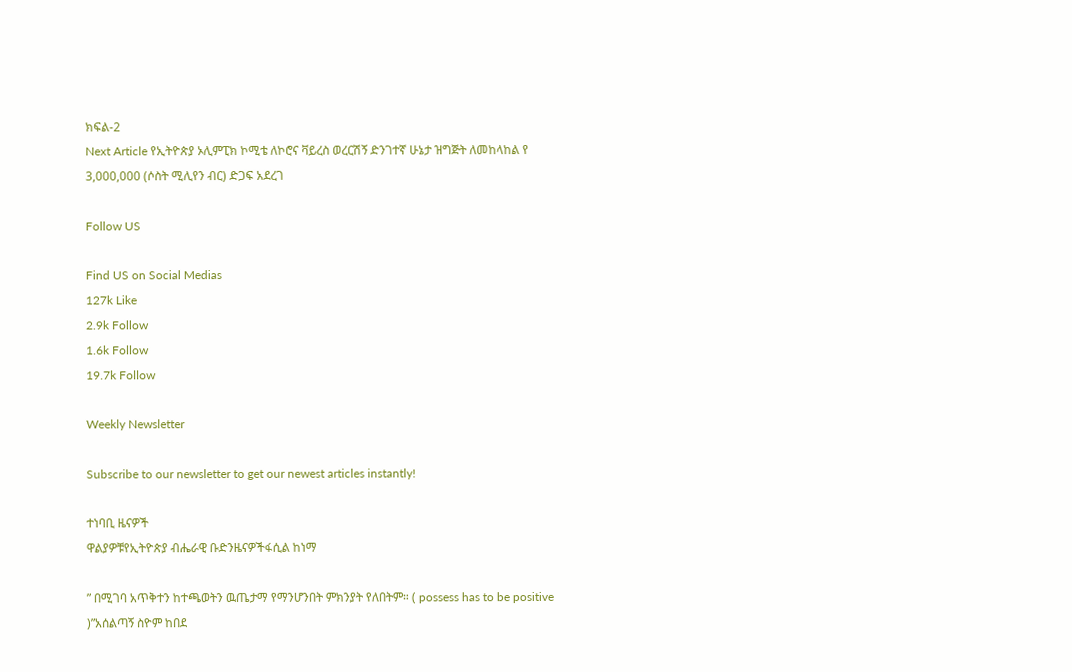ክፍል-2
Next Article የኢትዮጵያ ኦሊምፒክ ኮሚቴ ለኮሮና ቫይረስ ወረርሽኝ ድንገተኛ ሁኔታ ዝግጅት ለመከላከል የ 3,000,000 (ሶስት ሚሊየን ብር) ድጋፍ አደረገ

Follow US

Find US on Social Medias
127k Like
2.9k Follow
1.6k Follow
19.7k Follow

Weekly Newsletter

Subscribe to our newsletter to get our newest articles instantly!

ተነባቢ ዜናዎች
ዋልያዎቹየኢትዮጵያ ብሔራዊ ቡድንዜናዎችፋሲል ከነማ

” በሚገባ አጥቅተን ከተጫወትን ዉጤታማ የማንሆንበት ምክንያት የለበትም። ( possess has to be positive )”አሰልጣኝ ስዮም ከበደ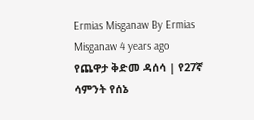Ermias Misganaw By Ermias Misganaw 4 years ago
የጨዋታ ቅድመ ዳሰሳ | የ27ኛ ሳምንት የሰኔ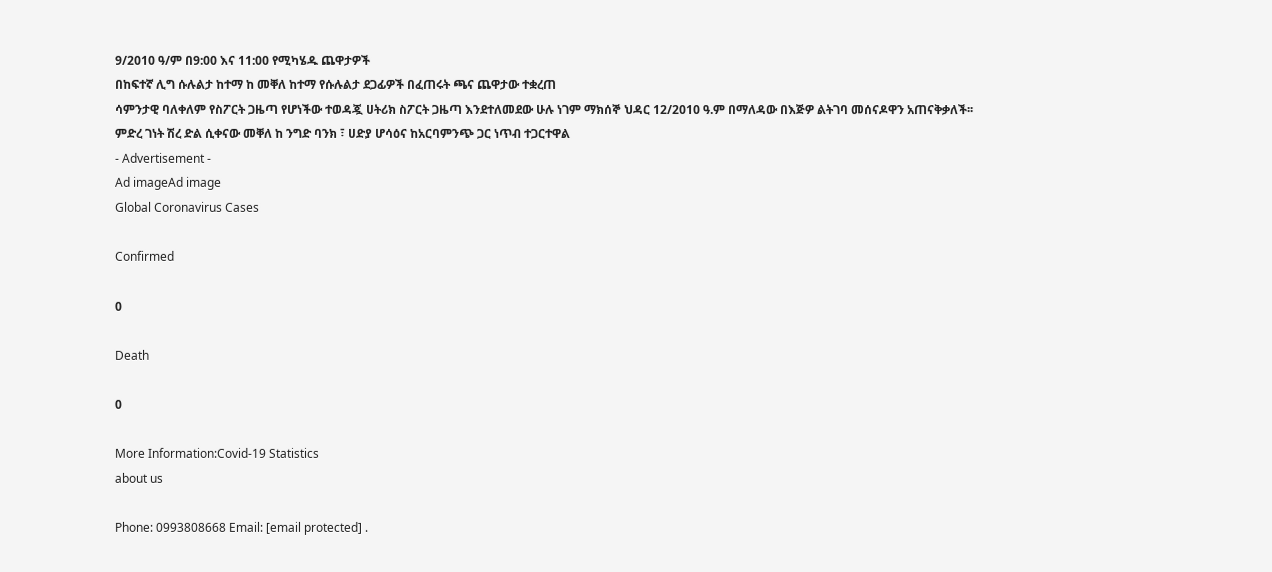9/2010 ዓ/ም በ9:00 እና 11:00 የሚካሄዱ ጨዋታዎች
በከፍተኛ ሊግ ሱሉልታ ከተማ ከ መቐለ ከተማ የሱሉልታ ደጋፊዎች በፈጠሩት ጫና ጨዋታው ተቋረጠ
ሳምንታዊ ባለቀለም የስፖርት ጋዜጣ የሆነችው ተወዳጇ ሀትሪክ ስፖርት ጋዜጣ እንደተለመደው ሁሉ ነገም ማክሰኞ ህዳር 12/2010 ዓ.ም በማለዳው በእጅዎ ልትገባ መሰናዶዋን አጠናቅቃለች፡፡
ምድረ ገነት ሽረ ድል ሲቀናው መቐለ ከ ንግድ ባንክ ፣ ሀድያ ሆሳዕና ከአርባምንጭ ጋር ነጥብ ተጋርተዋል
- Advertisement -
Ad imageAd image
Global Coronavirus Cases

Confirmed

0

Death

0

More Information:Covid-19 Statistics
about us

Phone: 0993808668 Email: [email protected] .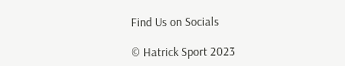Find Us on Socials

© Hatrick Sport 2023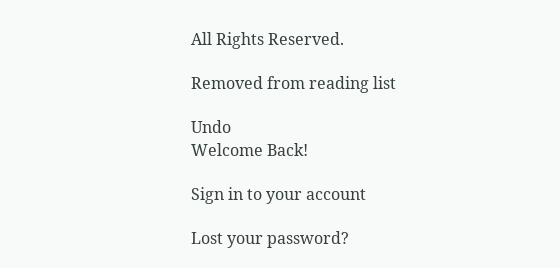All Rights Reserved.

Removed from reading list

Undo
Welcome Back!

Sign in to your account

Lost your password?